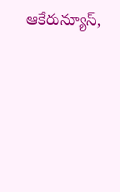ఆకేరున్యూస్,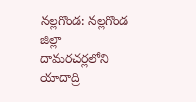నల్లగొండ: నల్లగొండ జిల్లా దామరచర్లలోని యాదాద్రి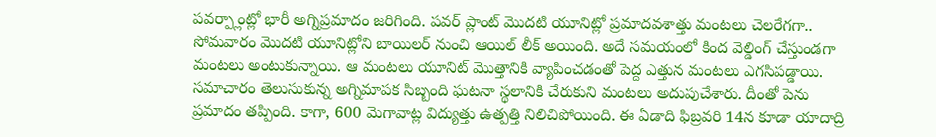పవర్ప్లాంట్లో భారీ అగ్నిప్రమాదం జరిగింది. పవర్ ప్లాంట్ మొదటి యూనిట్లో ప్రమాదవశాత్తు మంటలు చెలరేగగా.. సోమవారం మొదటి యూనిట్లోని బాయిలర్ నుంచి ఆయిల్ లీక్ అయింది. అదే సమయంలో కింద వెల్డింగ్ చేస్తుండగా మంటలు అంటుకున్నాయి. ఆ మంటలు యూనిట్ మొత్తానికి వ్యాపించడంతో పెద్ద ఎత్తున మంటలు ఎగసిపడ్డాయి. సమాచారం తెలుసుకున్న అగ్నిమాపక సిబ్బంది ఘటనా స్థలానికి చేరుకుని మంటలు అదుపుచేశారు. దీంతో పెను ప్రమాదం తప్పింది. కాగా, 600 మెగావాట్ల విద్యుత్తు ఉత్పత్తి నిలిచిపోయింది. ఈ ఏడాది ఫిబ్రవరి 14న కూడా యాదాద్రి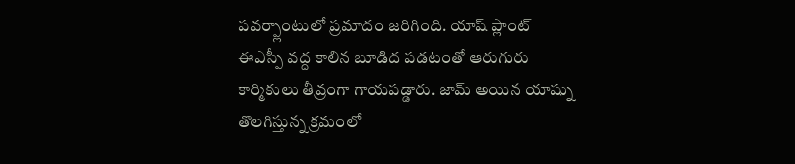పవర్ప్లాంటులో ప్రమాదం జరిగింది. యాష్ ప్లాంట్ ఈఎస్పీ వద్ద కాలిన బూడిద పడటంతో ఆరుగురు కార్మికులు తీవ్రంగా గాయపడ్డారు. జామ్ అయిన యాష్ను తొలగిస్తున్న క్రమంలో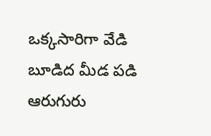ఒక్కసారిగా వేడి బూడిద మీడ పడి ఆరుగురు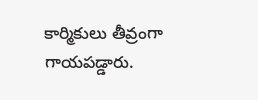కార్మికులు తీవ్రంగా గాయపడ్డారు.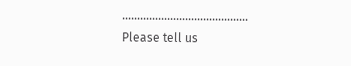……………………………………
Please tell us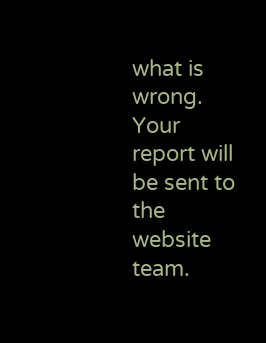what is wrong. Your report will be sent to the website team.